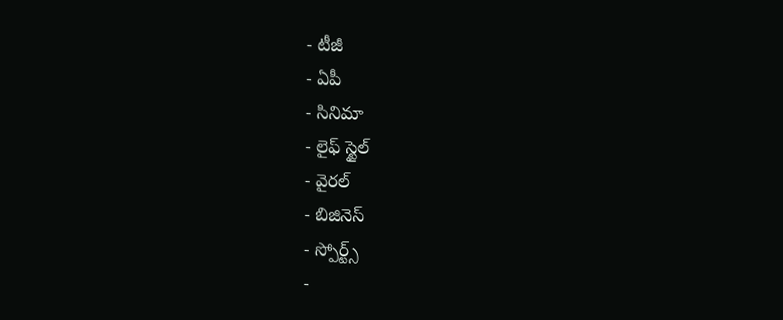- టీజీ
- ఏపీ
- సినిమా
- లైఫ్ స్టైల్
- వైరల్
- బిజినెస్
- స్పోర్ట్స్
-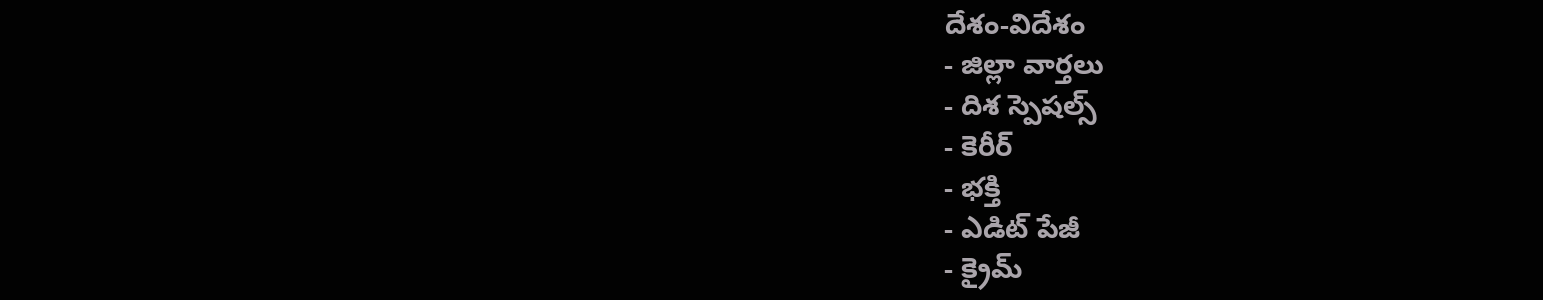దేశం-విదేశం
- జిల్లా వార్తలు
- దిశ స్పెషల్స్
- కెరీర్
- భక్తి
- ఎడిట్ పేజీ
- క్రైమ్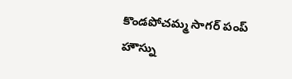కొండపోచమ్మ సాగర్ పంప్ హౌస్ను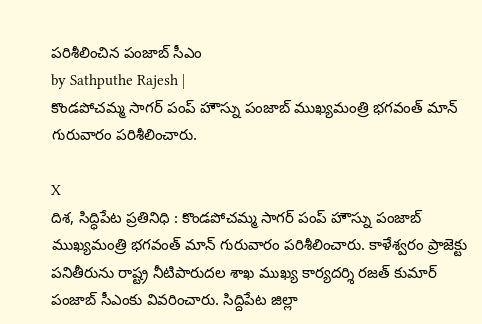పరిశీలించిన పంజాబ్ సీఎం
by Sathputhe Rajesh |
కొండపోచమ్మ సాగర్ పంప్ హౌస్ను పంజాబ్ ముఖ్యమంత్రి భగవంత్ మాన్ గురువారం పరిశీలించారు.

X
దిశ, సిద్ధిపేట ప్రతినిధి : కొండపోచమ్మ సాగర్ పంప్ హౌస్ను పంజాబ్ ముఖ్యమంత్రి భగవంత్ మాన్ గురువారం పరిశీలించారు. కాళేశ్వరం ప్రాజెక్టు పనితీరును రాష్ట్ర నీటిపారుదల శాఖ ముఖ్య కార్యదర్శి రజత్ కుమార్ పంజాబ్ సీఎంకు వివరించారు. సిద్దిపేట జిల్లా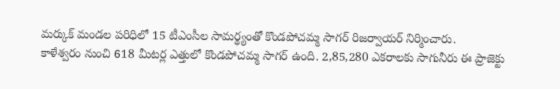మర్కుక్ మండల పరిధిలో 15 టీఎంసీల సామర్థ్యంతో కొండపోచమ్మ సాగర్ రిజర్వాయర్ నిర్మించారు.
కాళేశ్వరం నుంచి 618 మీటర్ల ఎత్తులో కొండపోచమ్మ సాగర్ ఉంది. 2,85,280 ఎకరాలకు సాగునీరు ఈ ప్రాజెక్టు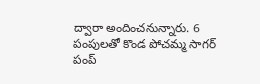ద్వారా అందించనున్నారు. 6 పంపులతో కొండ పోచమ్మ సాగర్ పంప్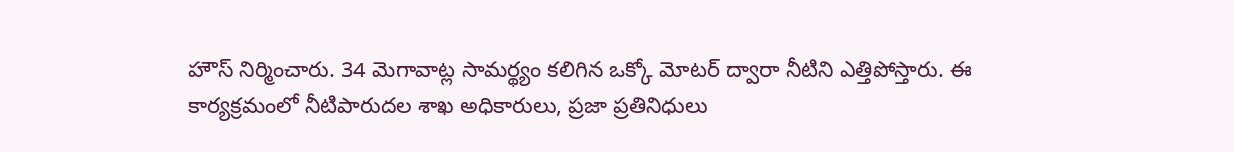హౌస్ నిర్మించారు. 34 మెగావాట్ల సామర్థ్యం కలిగిన ఒక్కో మోటర్ ద్వారా నీటిని ఎత్తిపోస్తారు. ఈ కార్యక్రమంలో నీటిపారుదల శాఖ అధికారులు, ప్రజా ప్రతినిధులు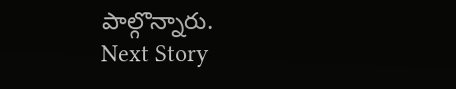పాల్గొన్నారు.
Next Story